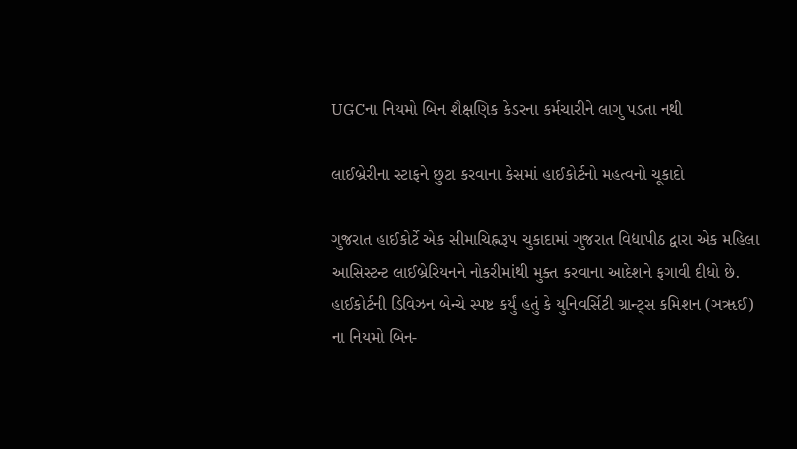UGCના નિયમો બિન શૈક્ષણિક કેડરના કર્મચારીને લાગુ પડતા નથી

લાઈબ્રેરીના સ્ટાફને છુટા કરવાના કેસમાં હાઈકોર્ટનો મહત્વનો ચૂકાદો

ગુજરાત હાઈકોર્ટે એક સીમાચિહ્નરૂપ ચુકાદામાં ગુજરાત વિદ્યાપીઠ દ્વારા એક મહિલા આસિસ્ટન્ટ લાઈબ્રેરિયનને નોકરીમાંથી મુક્ત કરવાના આદેશને ફગાવી દીધો છે. હાઈકોર્ટની ડિવિઝન બેન્ચે સ્પષ્ટ કર્યું હતું કે યુનિવર્સિટી ગ્રાન્ટ્સ કમિશન (ઞૠઈ) ના નિયમો બિન-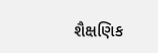શૈક્ષણિક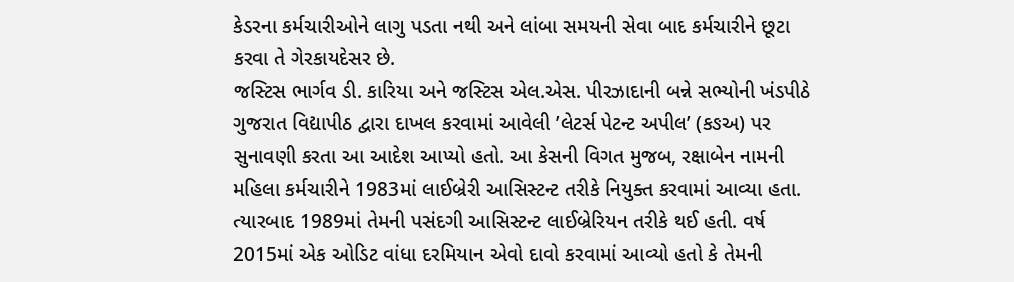કેડરના કર્મચારીઓને લાગુ પડતા નથી અને લાંબા સમયની સેવા બાદ કર્મચારીને છૂટા કરવા તે ગેરકાયદેસર છે.
જસ્ટિસ ભાર્ગવ ડી. કારિયા અને જસ્ટિસ એલ.એસ. પીરઝાદાની બન્ને સભ્યોની ખંડપીઠે ગુજરાત વિદ્યાપીઠ દ્વારા દાખલ કરવામાં આવેલી ’લેટર્સ પેટન્ટ અપીલ’ (કઙઅ) પર સુનાવણી કરતા આ આદેશ આપ્યો હતો. આ કેસની વિગત મુજબ, રક્ષાબેન નામની મહિલા કર્મચારીને 1983માં લાઈબ્રેરી આસિસ્ટન્ટ તરીકે નિયુક્ત કરવામાં આવ્યા હતા. ત્યારબાદ 1989માં તેમની પસંદગી આસિસ્ટન્ટ લાઈબ્રેરિયન તરીકે થઈ હતી. વર્ષ 2015માં એક ઓડિટ વાંધા દરમિયાન એવો દાવો કરવામાં આવ્યો હતો કે તેમની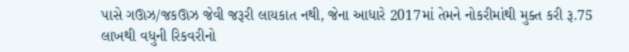પાસે ગઊઝ/જકઊઝ જેવી જરૂરી લાયકાત નથી, જેના આધારે 2017માં તેમને નોકરીમાંથી મુક્ત કરી રૂ.75 લાખથી વધુની રિકવરીનો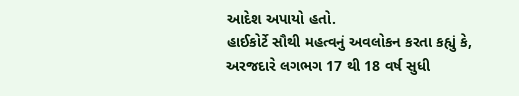આદેશ અપાયો હતો.
હાઈકોર્ટે સૌથી મહત્વનું અવલોકન કરતા કહ્યું કે, અરજદારે લગભગ 17 થી 18 વર્ષ સુધી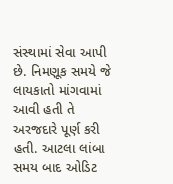સંસ્થામાં સેવા આપી છે. નિમણૂક સમયે જે લાયકાતો માંગવામાં આવી હતી તે અરજદારે પૂર્ણ કરી હતી. આટલા લાંબા સમય બાદ ઓડિટ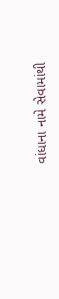વાંધાના નામે સેવામાંથી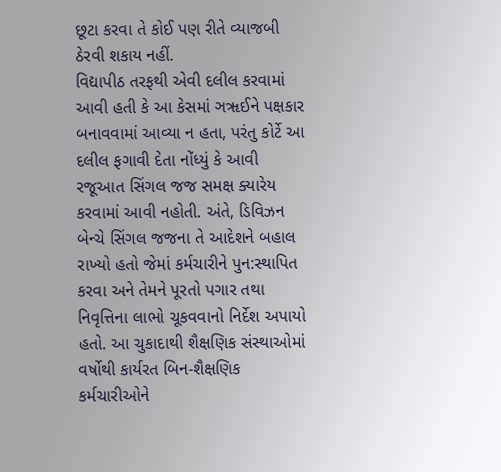છૂટા કરવા તે કોઈ પણ રીતે વ્યાજબી ઠેરવી શકાય નહીં.
વિદ્યાપીઠ તરફથી એવી દલીલ કરવામાં આવી હતી કે આ કેસમાં ઞૠઈને પક્ષકાર બનાવવામાં આવ્યા ન હતા, પરંતુ કોર્ટે આ દલીલ ફગાવી દેતા નોંધ્યું કે આવી રજૂઆત સિંગલ જજ સમક્ષ ક્યારેય કરવામાં આવી નહોતી. અંતે, ડિવિઝન બેન્ચે સિંગલ જજના તે આદેશને બહાલ રાખ્યો હતો જેમાં કર્મચારીને પુન:સ્થાપિત કરવા અને તેમને પૂરતો પગાર તથા નિવૃત્તિના લાભો ચૂકવવાનો નિર્દેશ અપાયો હતો. આ ચુકાદાથી શૈક્ષણિક સંસ્થાઓમાં વર્ષોથી કાર્યરત બિન-શૈક્ષણિક કર્મચારીઓને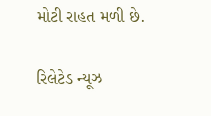મોટી રાહત મળી છે.

રિલેટેડ ન્યૂઝ